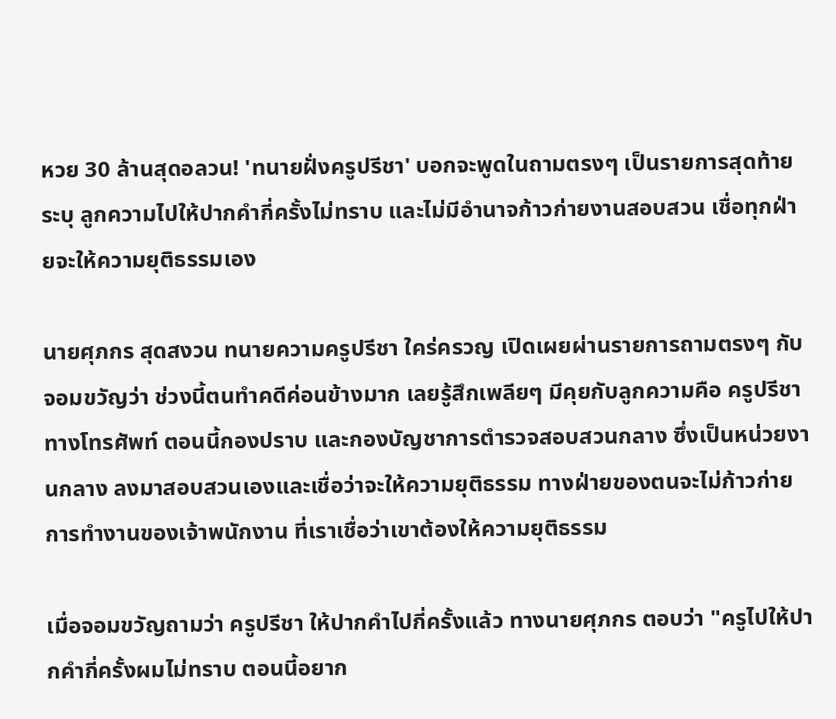หวย 30 ล้านสุดอลวน! 'ทนายฝั่งครูปรีชา' บอกจะพูดในถามตรงๆ เป็นรายการสุดท้าย ระบุ ลูกความไปให้ปากคำกี่ครั้งไม่ทราบ และไม่มีอำนาจก้าวก่ายงานสอบสวน เชื่อทุกฝ่ายจะให้ความยุติธรรมเอง

นายศุภกร สุดสงวน ทนายความครูปรีชา ใคร่ครวญ เปิดเผยผ่านรายการถามตรงๆ กับจอมขวัญว่า ช่วงนี้ตนทำคดีค่อนข้างมาก เลยรู้สึกเพลียๆ มีคุยกับลูกความคือ ครูปรีชา ทางโทรศัพท์ ตอนนี้กองปราบ และกองบัญชาการตำรวจสอบสวนกลาง ซึ่งเป็นหน่วยงานกลาง ลงมาสอบสวนเองและเชื่อว่าจะให้ความยุติธรรม ทางฝ่ายของตนจะไม่ก้าวก่ายการทำงานของเจ้าพนักงาน ที่เราเชื่อว่าเขาต้องให้ความยุติธรรม

เมื่อจอมขวัญถามว่า ครูปรีชา ให้ปากคำไปกี่ครั้งแล้ว ทางนายศุภกร ตอบว่า "ครูไปให้ปากคำกี่ครั้งผมไม่ทราบ ตอนนี้อยาก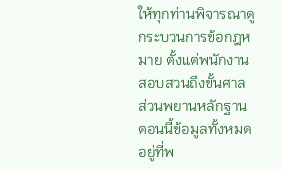ให้ทุกท่านพิจารณาดูกระบวนการข้อกฎหมาย ตั้งแต่พนักงานสอบสวนถึงขั้นศาล ส่วนพยานหลักฐาน ตอนนี้ข้อมูลทั้งหมดอยู่ที่พ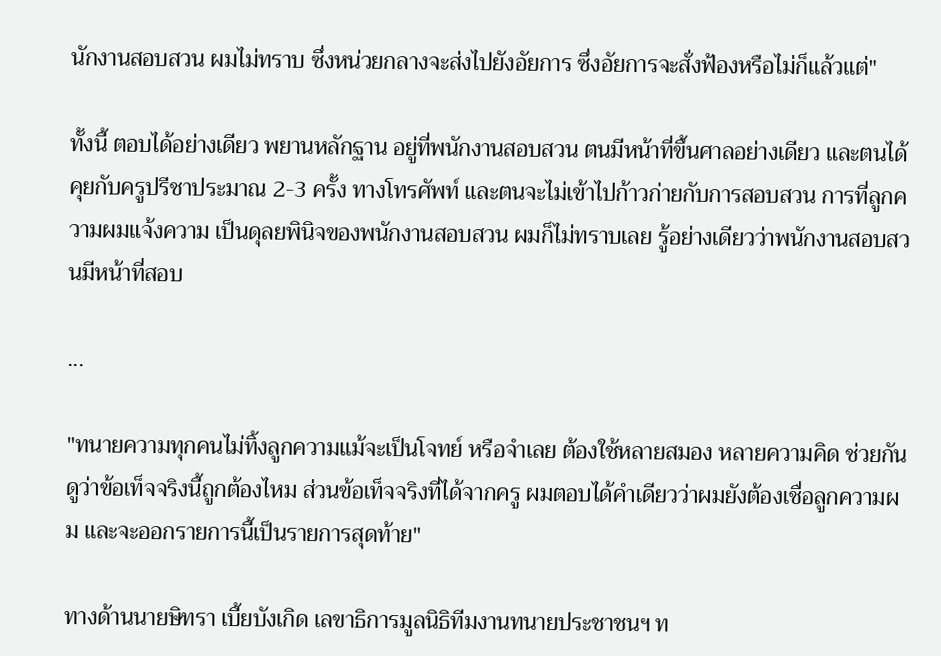นักงานสอบสวน ผมไม่ทราบ ซึ่งหน่วยกลางจะส่งไปยังอัยการ ซึ่งอัยการจะสั่งฟ้องหรือไม่ก็แล้วแต่"

ทั้งนี้ ตอบได้อย่างเดียว พยานหลักฐาน อยู่ที่พนักงานสอบสวน ตนมีหน้าที่ขึ้นศาลอย่างเดียว และตนได้คุยกับครูปรีชาประมาณ 2-3 ครั้ง ทางโทรศัพท์ และตนจะไม่เข้าไปก้าวก่ายกับการสอบสวน การที่ลูกความผมแจ้งความ เป็นดุลยพินิจของพนักงานสอบสวน ผมก็ไม่ทราบเลย รู้อย่างเดียวว่าพนักงานสอบสวนมีหน้าที่สอบ

...

"ทนายความทุกคนไม่ทิ้งลูกความแม้จะเป็นโจทย์ หรือจำเลย ต้องใช้หลายสมอง หลายความคิด ช่วยกันดูว่าข้อเท็จจริงนี้ถูกต้องไหม ส่วนข้อเท็จจริงที่ได้จากครู ผมตอบได้คำเดียวว่าผมยังต้องเชื่อลูกความผม และจะออกรายการนี้เป็นรายการสุดท้าย"

ทางด้านนายษิทรา เบี้ยบังเกิด เลขาธิการมูลนิธิทีมงานทนายประชาชนฯ ท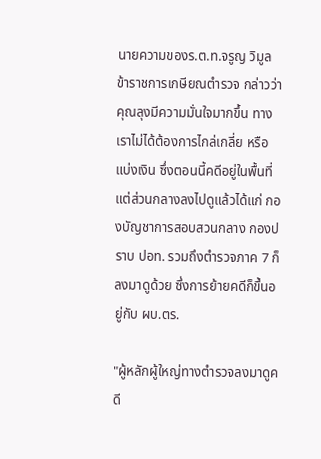นายความของร.ต.ท.จรูญ วิมูล ข้าราชการเกษียณตำรวจ กล่าวว่า คุณลุงมีความมั่นใจมากขึ้น ทางเราไม่ได้ต้องการไกล่เกลี่ย หรือแบ่งเงิน ซึ่งตอนนี้คดีอยู่ในพื้นที่ แต่ส่วนกลางลงไปดูแล้วได้แก่ กองบัญชาการสอบสวนกลาง กองปราบ ปอท. รวมถึงตำรวจภาค 7 ก็ลงมาดูด้วย ซึ่งการย้ายคดีก็ขึ้นอยู่กับ ผบ.ตร.

"ผู้หลักผู้ใหญ่ทางตำรวจลงมาดูคดี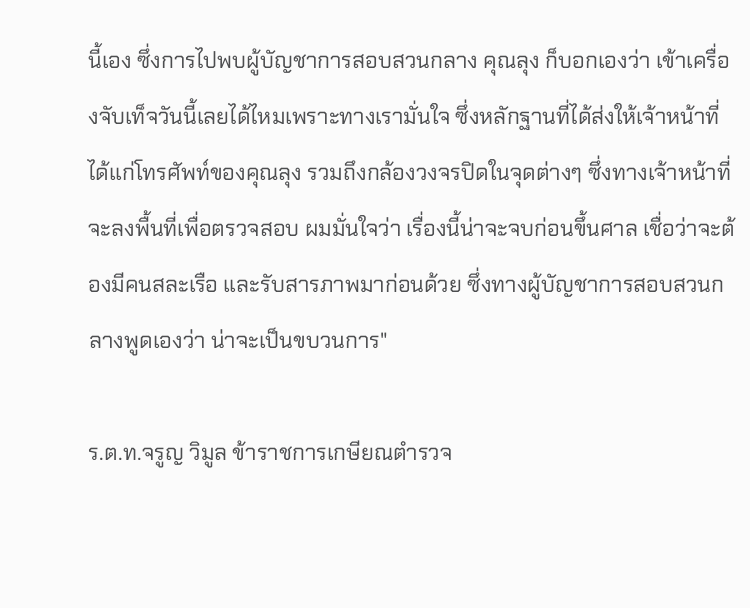นี้เอง ซึ่งการไปพบผู้บัญชาการสอบสวนกลาง คุณลุง ก็บอกเองว่า เข้าเครื่องจับเท็จวันนี้เลยได้ไหมเพราะทางเรามั่นใจ ซึ่งหลักฐานที่ได้ส่งให้เจ้าหน้าที่ได้แก่โทรศัพท์ของคุณลุง รวมถึงกล้องวงจรปิดในจุดต่างๆ ซึ่งทางเจ้าหน้าที่จะลงพื้นที่เพื่อตรวจสอบ ผมมั่นใจว่า เรื่องนี้น่าจะจบก่อนขึ้นศาล เชื่อว่าจะต้องมีคนสละเรือ และรับสารภาพมาก่อนด้วย ซึ่งทางผู้บัญชาการสอบสวนกลางพูดเองว่า น่าจะเป็นขบวนการ"

ร.ต.ท.จรูญ วิมูล ข้าราชการเกษียณตำรวจ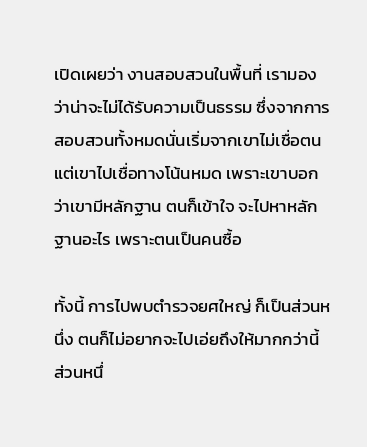เปิดเผยว่า งานสอบสวนในพื้นที่ เรามองว่าน่าจะไม่ได้รับความเป็นธรรม ซึ่งจากการสอบสวนทั้งหมดนั่นเริ่มจากเขาไม่เชื่อตน แต่เขาไปเชื่อทางโน้นหมด เพราะเขาบอกว่าเขามีหลักฐาน ตนก็เข้าใจ จะไปหาหลักฐานอะไร เพราะตนเป็นคนซื้อ

ทั้งนี้ การไปพบตำรวจยศใหญ่ ก็เป็นส่วนหนึ่ง ตนก็ไม่อยากจะไปเอ่ยถึงให้มากกว่านี้ ส่วนหนึ่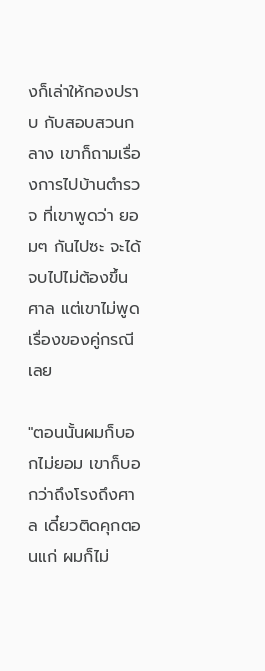งก็เล่าให้กองปราบ กับสอบสวนกลาง เขาก็ถามเรื่องการไปบ้านตำรวจ ที่เขาพูดว่า ยอมๆ กันไปซะ จะได้จบไปไม่ต้องขึ้นศาล แต่เขาไม่พูดเรื่องของคู่กรณีเลย

"ตอนนั้นผมก็บอกไม่ยอม เขาก็บอกว่าถึงโรงถึงศาล เดี๋ยวติดคุกตอนแก่ ผมก็ไม่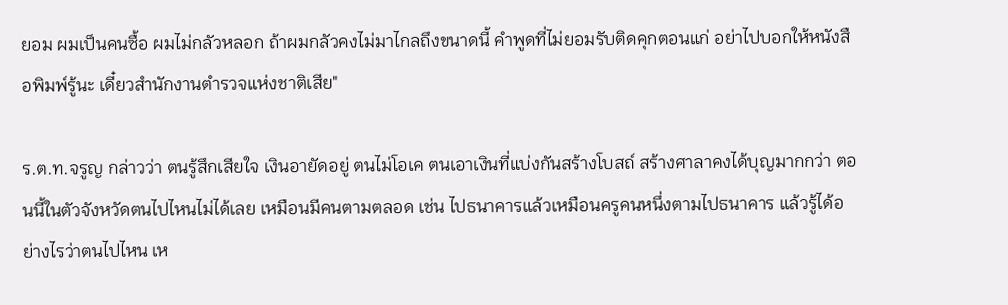ยอม ผมเป็นคนซื้อ ผมไม่กลัวหลอก ถ้าผมกลัวคงไม่มาไกลถึงขนาดนี้ คำพูดที่ไม่ยอมรับติดคุกตอนแก่ อย่าไปบอกให้หนังสือพิมพ์รู้นะ เดี๋ยวสำนักงานตำรวจแห่งชาติเสีย"

ร.ต.ท.จรูญ กล่าวว่า ตนรู้สึกเสียใจ เงินอายัดอยู่ ตนไม่โอเค ตนเอาเงินที่แบ่งกันสร้างโบสถ์ สร้างศาลาคงได้บุญมากกว่า ตอนนี้ในตัวจังหวัดตนไปไหนไม่ได้เลย เหมือนมีคนตามตลอด เช่น ไปธนาคารแล้วเหมือนครูคนหนึ่งตามไปธนาคาร แล้วรู้ได้อย่างไรว่าตนไปไหน เห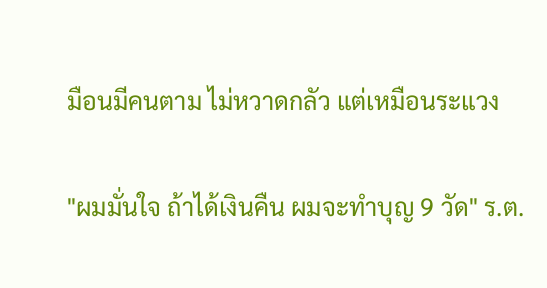มือนมีคนตาม ไม่หวาดกลัว แต่เหมือนระแวง

"ผมมั่นใจ ถ้าได้เงินคืน ผมจะทำบุญ 9 วัด" ร.ต.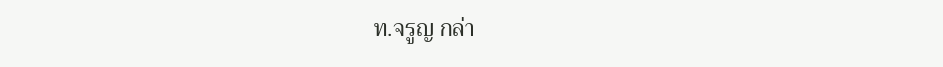ท.จรูญ กล่า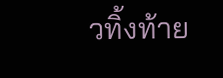วทิ้งท้าย